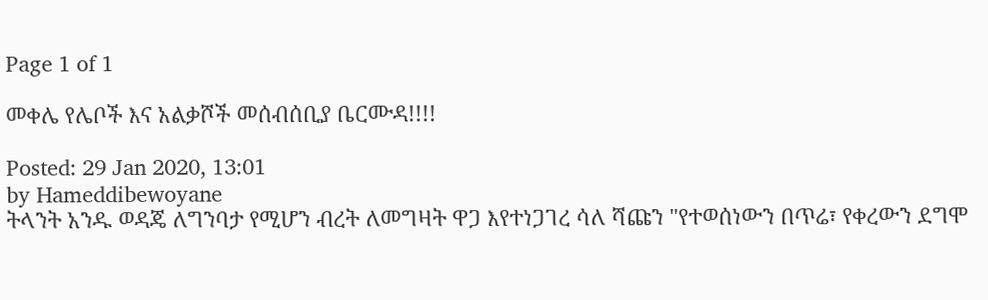Page 1 of 1

መቀሌ የሌቦች እና አልቃሾች መሰብሰቢያ ቤርሙዳ!!!!

Posted: 29 Jan 2020, 13:01
by Hameddibewoyane
ትላንት አንዱ ወዳጄ ለግንባታ የሚሆን ብረት ለመግዛት ዋጋ እየተነጋገረ ሳለ ሻጩን "የተወሰነውን በጥሬ፣ የቀረውን ደግሞ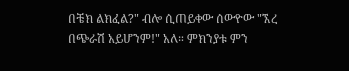በቼክ ልክፈል?" ብሎ ሲጠይቀው ሰውዮው "ኧረ በጭራሽ አይሆንም!" አለ። ምክንያቱ ምን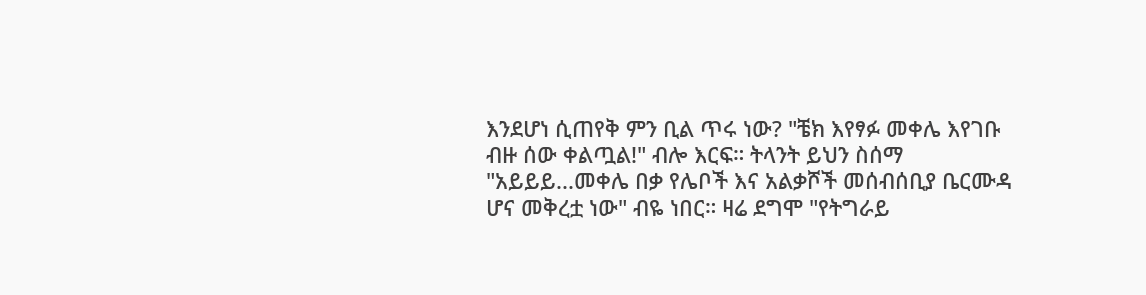እንደሆነ ሲጠየቅ ምን ቢል ጥሩ ነው? "ቼክ እየፃፉ መቀሌ እየገቡ ብዙ ሰው ቀልጧል!" ብሎ እርፍ። ትላንት ይህን ስሰማ "አይይይ...መቀሌ በቃ የሌቦች እና አልቃሾች መሰብሰቢያ ቤርሙዳ ሆና መቅረቷ ነው" ብዬ ነበር። ዛሬ ደግሞ "የትግራይ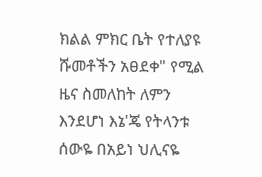ክልል ምክር ቤት የተለያዩ ሹመቶችን አፀደቀ" የሚል ዜና ስመለከት ለምን እንደሆነ እኔ'ጄ የትላንቱ ሰውዬ በአይነ ህሊናዬ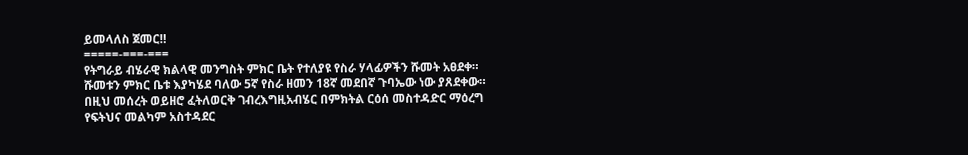ይመላለስ ጀመር‼
=====-===-===
የትግራይ ብሄራዊ ክልላዊ መንግስት ምክር ቤት የተለያዩ የስራ ሃላፊዎችን ሹመት አፀደቀ። ሹመቱን ምክር ቤቱ እያካሄደ ባለው 5ኛ የስራ ዘመን 18ኛ መደበኛ ጉባኤው ነው ያጸደቀው። በዚህ መሰረት ወይዘሮ ፈትለወርቅ ገብረእግዚአብሄር በምክትል ርዕሰ መስተዳድር ማዕረግ የፍትህና መልካም አስተዳደር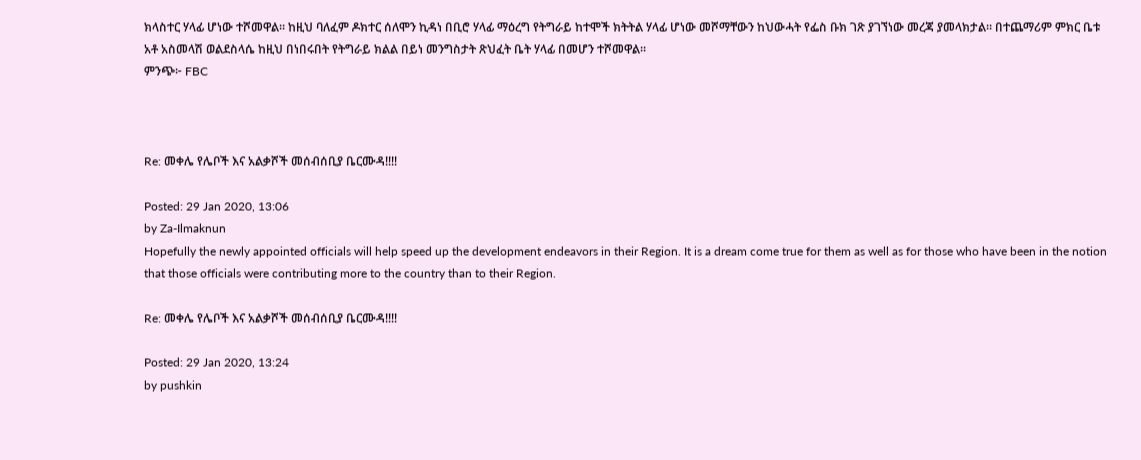ክላስተር ሃላፊ ሆነው ተሾመዋል። ከዚህ ባለፈም ዶክተር ሰለሞን ኪዳነ በቢሮ ሃላፊ ማዕረግ የትግራይ ከተሞች ክትትል ሃላፊ ሆነው መሾማቸውን ከህውሓት የፌስ ቡክ ገጽ ያገኘነው መረጃ ያመላክታል። በተጨማሪም ምክር ቤቱ አቶ አስመላሽ ወልደስላሴ ከዚህ በነበሩበት የትግራይ ክልል በይነ መንግስታት ጽህፈት ቤት ሃላፊ በመሆን ተሾመዋል።
ምንጭ፦ FBC



Re: መቀሌ የሌቦች እና አልቃሾች መሰብሰቢያ ቤርሙዳ!!!!

Posted: 29 Jan 2020, 13:06
by Za-Ilmaknun
Hopefully the newly appointed officials will help speed up the development endeavors in their Region. It is a dream come true for them as well as for those who have been in the notion that those officials were contributing more to the country than to their Region.

Re: መቀሌ የሌቦች እና አልቃሾች መሰብሰቢያ ቤርሙዳ!!!!

Posted: 29 Jan 2020, 13:24
by pushkin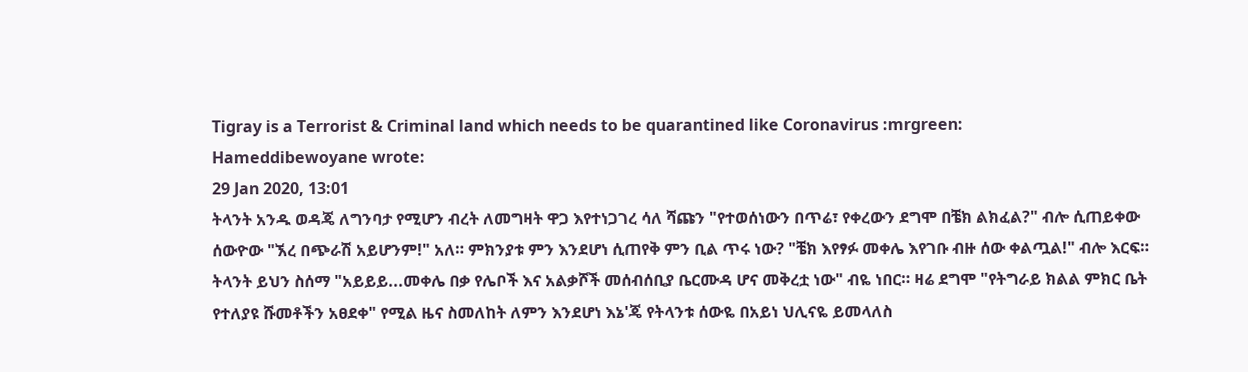Tigray is a Terrorist & Criminal land which needs to be quarantined like Coronavirus :mrgreen:
Hameddibewoyane wrote:
29 Jan 2020, 13:01
ትላንት አንዱ ወዳጄ ለግንባታ የሚሆን ብረት ለመግዛት ዋጋ እየተነጋገረ ሳለ ሻጩን "የተወሰነውን በጥሬ፣ የቀረውን ደግሞ በቼክ ልክፈል?" ብሎ ሲጠይቀው ሰውዮው "ኧረ በጭራሽ አይሆንም!" አለ። ምክንያቱ ምን እንደሆነ ሲጠየቅ ምን ቢል ጥሩ ነው? "ቼክ እየፃፉ መቀሌ እየገቡ ብዙ ሰው ቀልጧል!" ብሎ እርፍ። ትላንት ይህን ስሰማ "አይይይ...መቀሌ በቃ የሌቦች እና አልቃሾች መሰብሰቢያ ቤርሙዳ ሆና መቅረቷ ነው" ብዬ ነበር። ዛሬ ደግሞ "የትግራይ ክልል ምክር ቤት የተለያዩ ሹመቶችን አፀደቀ" የሚል ዜና ስመለከት ለምን እንደሆነ እኔ'ጄ የትላንቱ ሰውዬ በአይነ ህሊናዬ ይመላለስ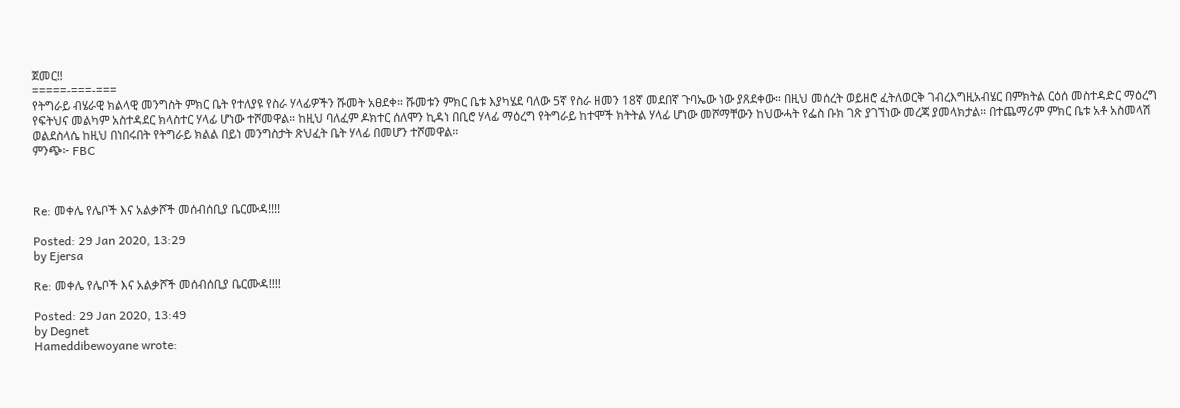ጀመር‼
=====-===-===
የትግራይ ብሄራዊ ክልላዊ መንግስት ምክር ቤት የተለያዩ የስራ ሃላፊዎችን ሹመት አፀደቀ። ሹመቱን ምክር ቤቱ እያካሄደ ባለው 5ኛ የስራ ዘመን 18ኛ መደበኛ ጉባኤው ነው ያጸደቀው። በዚህ መሰረት ወይዘሮ ፈትለወርቅ ገብረእግዚአብሄር በምክትል ርዕሰ መስተዳድር ማዕረግ የፍትህና መልካም አስተዳደር ክላስተር ሃላፊ ሆነው ተሾመዋል። ከዚህ ባለፈም ዶክተር ሰለሞን ኪዳነ በቢሮ ሃላፊ ማዕረግ የትግራይ ከተሞች ክትትል ሃላፊ ሆነው መሾማቸውን ከህውሓት የፌስ ቡክ ገጽ ያገኘነው መረጃ ያመላክታል። በተጨማሪም ምክር ቤቱ አቶ አስመላሽ ወልደስላሴ ከዚህ በነበሩበት የትግራይ ክልል በይነ መንግስታት ጽህፈት ቤት ሃላፊ በመሆን ተሾመዋል።
ምንጭ፦ FBC



Re: መቀሌ የሌቦች እና አልቃሾች መሰብሰቢያ ቤርሙዳ!!!!

Posted: 29 Jan 2020, 13:29
by Ejersa

Re: መቀሌ የሌቦች እና አልቃሾች መሰብሰቢያ ቤርሙዳ!!!!

Posted: 29 Jan 2020, 13:49
by Degnet
Hameddibewoyane wrote: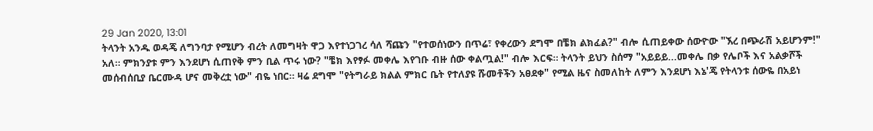29 Jan 2020, 13:01
ትላንት አንዱ ወዳጄ ለግንባታ የሚሆን ብረት ለመግዛት ዋጋ እየተነጋገረ ሳለ ሻጩን "የተወሰነውን በጥሬ፣ የቀረውን ደግሞ በቼክ ልክፈል?" ብሎ ሲጠይቀው ሰውዮው "ኧረ በጭራሽ አይሆንም!" አለ። ምክንያቱ ምን እንደሆነ ሲጠየቅ ምን ቢል ጥሩ ነው? "ቼክ እየፃፉ መቀሌ እየገቡ ብዙ ሰው ቀልጧል!" ብሎ እርፍ። ትላንት ይህን ስሰማ "አይይይ...መቀሌ በቃ የሌቦች እና አልቃሾች መሰብሰቢያ ቤርሙዳ ሆና መቅረቷ ነው" ብዬ ነበር። ዛሬ ደግሞ "የትግራይ ክልል ምክር ቤት የተለያዩ ሹመቶችን አፀደቀ" የሚል ዜና ስመለከት ለምን እንደሆነ እኔ'ጄ የትላንቱ ሰውዬ በአይነ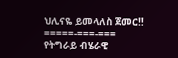ህሊናዬ ይመላለስ ጀመር‼
=====-===-===
የትግራይ ብሄራዊ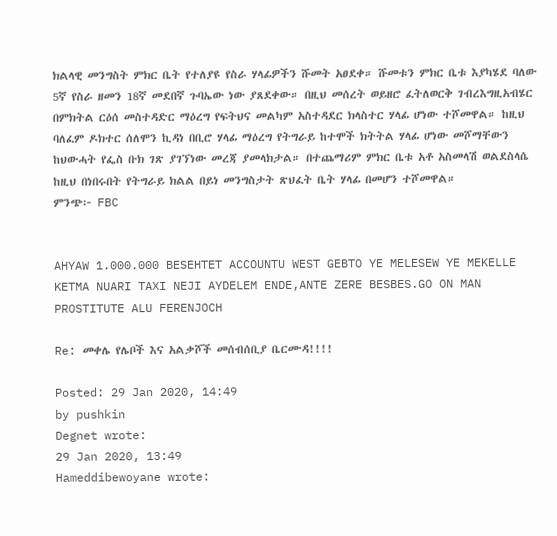ክልላዊ መንግስት ምክር ቤት የተለያዩ የስራ ሃላፊዎችን ሹመት አፀደቀ። ሹመቱን ምክር ቤቱ እያካሄደ ባለው 5ኛ የስራ ዘመን 18ኛ መደበኛ ጉባኤው ነው ያጸደቀው። በዚህ መሰረት ወይዘሮ ፈትለወርቅ ገብረእግዚአብሄር በምክትል ርዕሰ መስተዳድር ማዕረግ የፍትህና መልካም አስተዳደር ክላስተር ሃላፊ ሆነው ተሾመዋል። ከዚህ ባለፈም ዶክተር ሰለሞን ኪዳነ በቢሮ ሃላፊ ማዕረግ የትግራይ ከተሞች ክትትል ሃላፊ ሆነው መሾማቸውን ከህውሓት የፌስ ቡክ ገጽ ያገኘነው መረጃ ያመላክታል። በተጨማሪም ምክር ቤቱ አቶ አስመላሽ ወልደስላሴ ከዚህ በነበሩበት የትግራይ ክልል በይነ መንግስታት ጽህፈት ቤት ሃላፊ በመሆን ተሾመዋል።
ምንጭ፦ FBC


AHYAW 1.000.000 BESEHTET ACCOUNTU WEST GEBTO YE MELESEW YE MEKELLE KETMA NUARI TAXI NEJI AYDELEM ENDE,ANTE ZERE BESBES.GO ON MAN PROSTITUTE ALU FERENJOCH

Re: መቀሌ የሌቦች እና አልቃሾች መሰብሰቢያ ቤርሙዳ!!!!

Posted: 29 Jan 2020, 14:49
by pushkin
Degnet wrote:
29 Jan 2020, 13:49
Hameddibewoyane wrote: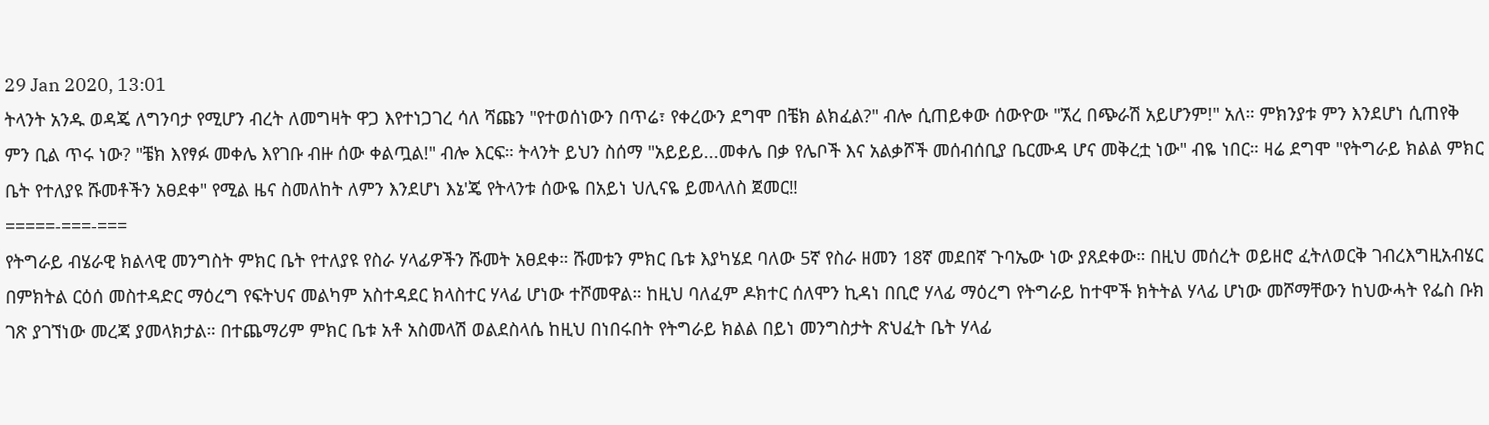29 Jan 2020, 13:01
ትላንት አንዱ ወዳጄ ለግንባታ የሚሆን ብረት ለመግዛት ዋጋ እየተነጋገረ ሳለ ሻጩን "የተወሰነውን በጥሬ፣ የቀረውን ደግሞ በቼክ ልክፈል?" ብሎ ሲጠይቀው ሰውዮው "ኧረ በጭራሽ አይሆንም!" አለ። ምክንያቱ ምን እንደሆነ ሲጠየቅ ምን ቢል ጥሩ ነው? "ቼክ እየፃፉ መቀሌ እየገቡ ብዙ ሰው ቀልጧል!" ብሎ እርፍ። ትላንት ይህን ስሰማ "አይይይ...መቀሌ በቃ የሌቦች እና አልቃሾች መሰብሰቢያ ቤርሙዳ ሆና መቅረቷ ነው" ብዬ ነበር። ዛሬ ደግሞ "የትግራይ ክልል ምክር ቤት የተለያዩ ሹመቶችን አፀደቀ" የሚል ዜና ስመለከት ለምን እንደሆነ እኔ'ጄ የትላንቱ ሰውዬ በአይነ ህሊናዬ ይመላለስ ጀመር‼
=====-===-===
የትግራይ ብሄራዊ ክልላዊ መንግስት ምክር ቤት የተለያዩ የስራ ሃላፊዎችን ሹመት አፀደቀ። ሹመቱን ምክር ቤቱ እያካሄደ ባለው 5ኛ የስራ ዘመን 18ኛ መደበኛ ጉባኤው ነው ያጸደቀው። በዚህ መሰረት ወይዘሮ ፈትለወርቅ ገብረእግዚአብሄር በምክትል ርዕሰ መስተዳድር ማዕረግ የፍትህና መልካም አስተዳደር ክላስተር ሃላፊ ሆነው ተሾመዋል። ከዚህ ባለፈም ዶክተር ሰለሞን ኪዳነ በቢሮ ሃላፊ ማዕረግ የትግራይ ከተሞች ክትትል ሃላፊ ሆነው መሾማቸውን ከህውሓት የፌስ ቡክ ገጽ ያገኘነው መረጃ ያመላክታል። በተጨማሪም ምክር ቤቱ አቶ አስመላሽ ወልደስላሴ ከዚህ በነበሩበት የትግራይ ክልል በይነ መንግስታት ጽህፈት ቤት ሃላፊ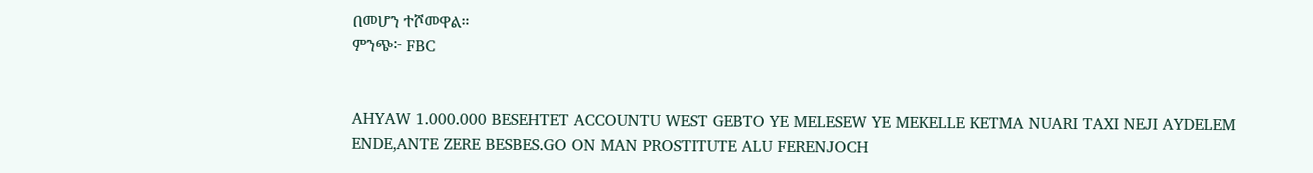በመሆን ተሾመዋል።
ምንጭ፦ FBC


AHYAW 1.000.000 BESEHTET ACCOUNTU WEST GEBTO YE MELESEW YE MEKELLE KETMA NUARI TAXI NEJI AYDELEM ENDE,ANTE ZERE BESBES.GO ON MAN PROSTITUTE ALU FERENJOCH